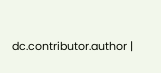dc.contributor.author |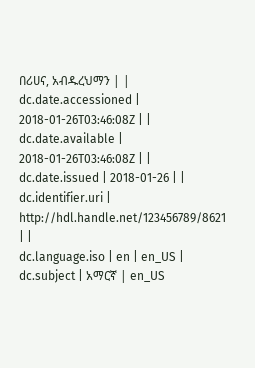በሪሀና, አብዱረህማን | |
dc.date.accessioned | 2018-01-26T03:46:08Z | |
dc.date.available | 2018-01-26T03:46:08Z | |
dc.date.issued | 2018-01-26 | |
dc.identifier.uri | http://hdl.handle.net/123456789/8621 | |
dc.language.iso | en | en_US |
dc.subject | አማርኛ | en_US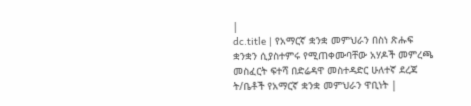|
dc.title | የአማርኛ ቋንቋ መምህራን በስነ ጽሑፍ ቋንቋን ሲያስተምሩ የሚጠቀሙባቸው አሃዶች መምረጫ መስፈርት ፍተሻ በድሬዳዋ መስተዳድር ሁለተኛ ደረጃ ት/ቤቶች የአማርኛ ቋንቋ መምህራን ዋቢነት |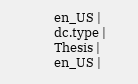en_US |
dc.type | Thesis | en_US |